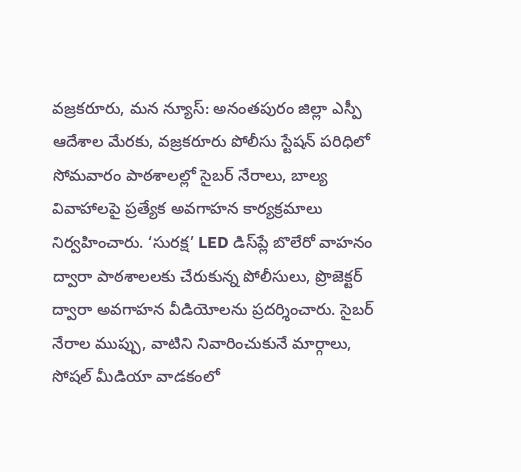వజ్రకరూరు, మన న్యూస్: అనంతపురం జిల్లా ఎస్పీ ఆదేశాల మేరకు, వజ్రకరూరు పోలీసు స్టేషన్ పరిధిలో సోమవారం పాఠశాలల్లో సైబర్ నేరాలు, బాల్య వివాహాలపై ప్రత్యేక అవగాహన కార్యక్రమాలు నిర్వహించారు. ‘సురక్ష’ LED డిస్‌ప్లే బొలేరో వాహనం ద్వారా పాఠశాలలకు చేరుకున్న పోలీసులు, ప్రొజెక్టర్‌ ద్వారా అవగాహన వీడియోలను ప్రదర్శించారు. సైబర్ నేరాల ముప్పు, వాటిని నివారించుకునే మార్గాలు, సోషల్ మీడియా వాడకంలో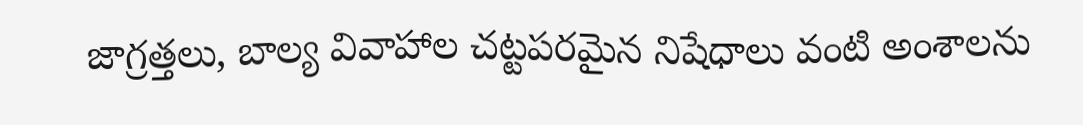జాగ్రత్తలు, బాల్య వివాహాల చట్టపరమైన నిషేధాలు వంటి అంశాలను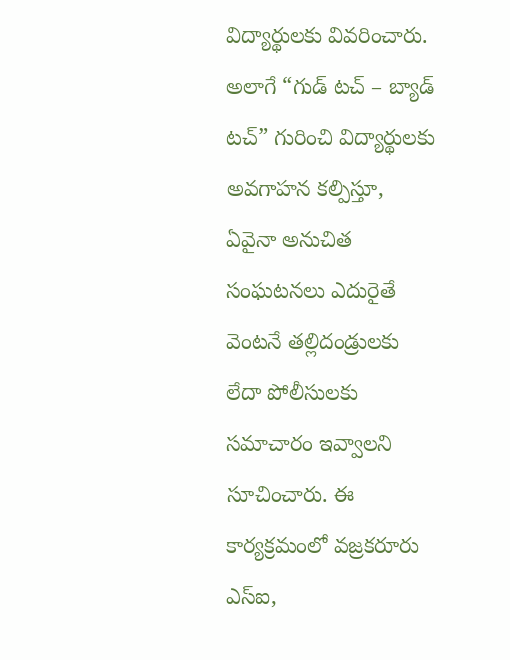విద్యార్థులకు వివరించారు. అలాగే “గుడ్ టచ్ – బ్యాడ్ టచ్” గురించి విద్యార్థులకు అవగాహన కల్పిస్తూ, ఏవైనా అనుచిత సంఘటనలు ఎదురైతే వెంటనే తల్లిదండ్రులకు లేదా పోలీసులకు సమాచారం ఇవ్వాలని సూచించారు. ఈ కార్యక్రమంలో వజ్రకరూరు ఎస్‌ఐ,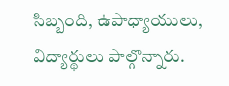సిబ్బంది, ఉపాధ్యాయులు, విద్యార్థులు పాల్గొన్నారు.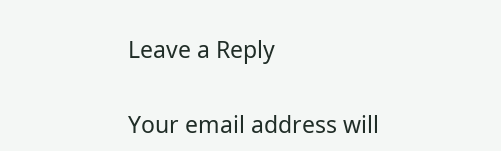Leave a Reply

Your email address will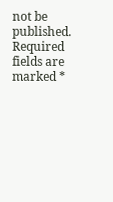not be published. Required fields are marked *